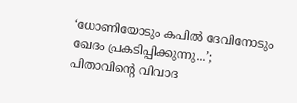‘ധോണിയോടും കപിൽ ദേവിനോടും ഖേദം പ്രകടിപ്പിക്കുന്നു...’; പിതാവിന്‍റെ വിവാദ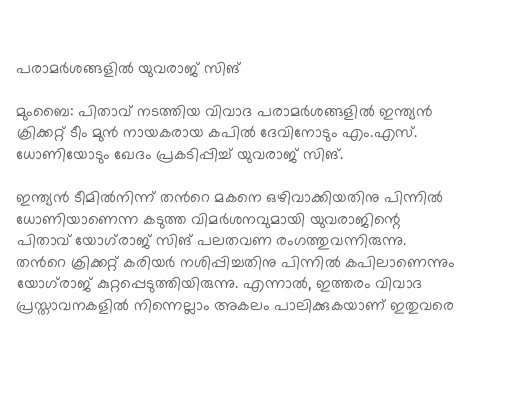പരാമർശങ്ങളിൽ യുവരാജ് സിങ്

മുംബൈ: പിതാവ് നടത്തിയ വിവാദ പരാമർശങ്ങളിൽ ഇന്ത്യൻ ക്രിക്കറ്റ് ടീം മുൻ നായകരായ കപിൽ ദേവിനോടും എം.എസ്. ധോണിയോടും ഖേദം പ്രകടിപ്പിച്ച് യുവരാജ് സിങ്.

ഇന്ത്യൻ ടീമിൽനിന്ന് തന്‍റെ മകനെ ഒഴിവാക്കിയതിനു പിന്നിൽ ധോണിയാണെന്ന കടുത്ത വിമർശനവുമായി യുവരാജിന്റെ പിതാവ് യോഗ്‍രാജ് സിങ് പലതവണ രംഗത്തുവന്നിരുന്നു. തന്‍റെ ക്രിക്കറ്റ് കരിയർ നശിപ്പിച്ചതിനു പിന്നിൽ കപിലാണെന്നും യോഗ്‍രാജ് കുറ്റപ്പെടുത്തിയിരുന്നു. എന്നാൽ, ഇത്തരം വിവാദ പ്രസ്താവനകളിൽ നിന്നെല്ലാം അകലം പാലിക്കുകയാണ് ഇതുവരെ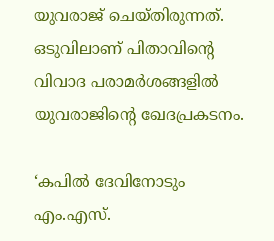യുവരാജ് ചെയ്തിരുന്നത്. ഒടുവിലാണ് പിതാവിന്‍റെ വിവാദ പരാമർശങ്ങളിൽ യുവരാജിന്‍റെ ഖേദപ്രകടനം.

‘കപിൽ ദേവിനോടും എം.എസ്.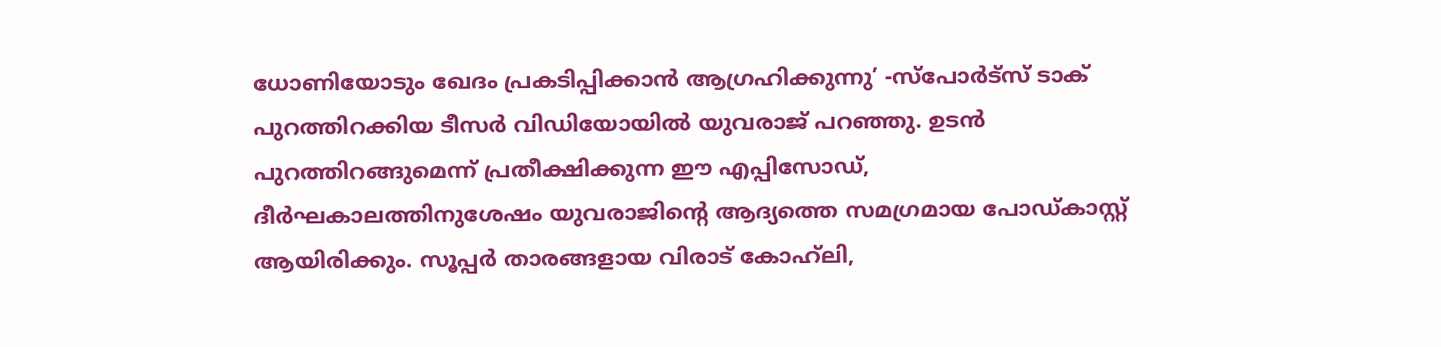ധോണിയോടും ഖേദം പ്രകടിപ്പിക്കാൻ ആഗ്രഹിക്കുന്നു’ -സ്പോർട്സ് ടാക് പുറത്തിറക്കിയ ടീസർ വിഡിയോയിൽ യുവരാജ് പറഞ്ഞു. ഉടൻ പുറത്തിറങ്ങുമെന്ന് പ്രതീക്ഷിക്കുന്ന ഈ എപ്പിസോഡ്, ദീർഘകാലത്തിനുശേഷം യുവരാജിന്റെ ആദ്യത്തെ സമഗ്രമായ പോഡ്കാസ്റ്റ് ആയിരിക്കും. സൂപ്പർ താരങ്ങളായ വിരാട് കോഹ്‌ലി,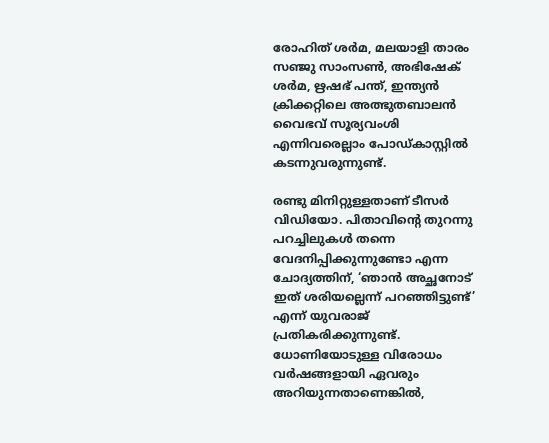രോഹിത് ശർമ, മലയാളി താരം സഞ്ജു സാംസൺ, അഭിഷേക് ശർമ, ഋഷഭ് പന്ത്, ഇന്ത്യൻ ക്രിക്കറ്റിലെ അത്ഭുതബാലൻ വൈഭവ് സൂര്യവംശി എന്നിവരെല്ലാം പോഡ്കാസ്റ്റിൽ കടന്നുവരുന്നുണ്ട്.

രണ്ടു മിനിറ്റുള്ളതാണ് ടീസർ വിഡിയോ. പിതാവിന്റെ തുറന്നു പറച്ചിലുകൾ തന്നെ വേദനിപ്പിക്കുന്നുണ്ടോ എന്ന ചോദ്യത്തിന്, ‘ഞാൻ അച്ഛനോട് ഇത് ശരിയല്ലെന്ന് പറഞ്ഞിട്ടുണ്ട്’ എന്ന് യുവരാജ് പ്രതികരിക്കുന്നുണ്ട്. ധോണിയോടുള്ള വിരോധം വർഷങ്ങളായി ഏവരും അറിയുന്നതാണെങ്കിൽ,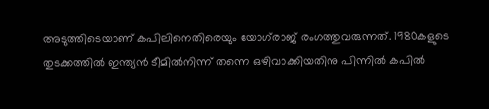അടുത്തിടെയാണ് കപിലിനെതിരെയും യോഗ്‍രാജ് രംഗത്തുവരുന്നത്. 1980കളുടെ തുടക്കത്തിൽ ഇന്ത്യൻ ടീമിൽനിന്ന് തന്നെ ഒഴിവാക്കിയതിനു പിന്നിൽ കപിൽ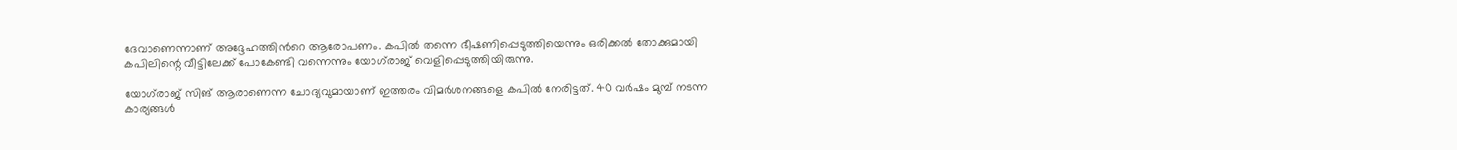ദേവാണെന്നാണ് അദ്ദേഹത്തിന്‍റെ ആരോപണം. കപിൽ തന്നെ ഭീഷണിപ്പെടുത്തിയെന്നും ഒരിക്കൽ തോക്കുമായി കപിലിന്റെ വീട്ടിലേക്ക് പോകേണ്ടി വന്നെന്നും യോഗ്‍രാജ് വെളിപ്പെടുത്തിയിരുന്നു.

യോഗ്‍രാജ് സിങ് ആരാണെന്ന ചോദ്യവുമായാണ് ഇത്തരം വിമർശനങ്ങളെ കപിൽ നേരിട്ടത്. 40 വർഷം മുമ്പ് നടന്ന കാര്യങ്ങൾ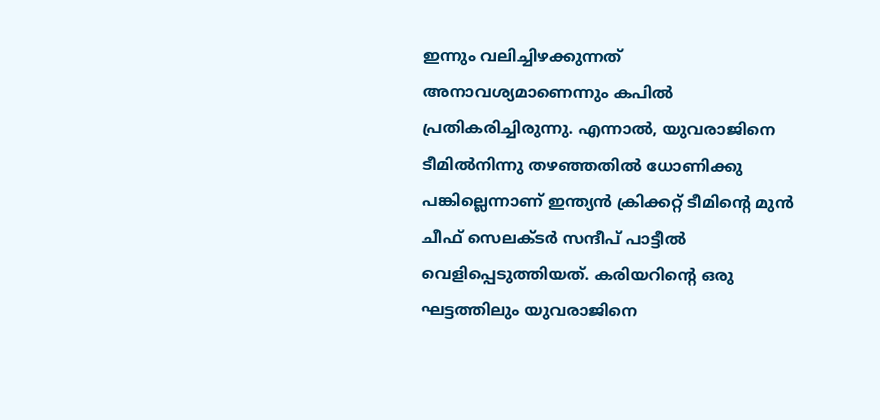ഇന്നും വലിച്ചിഴക്കുന്നത് അനാവശ്യമാണെന്നും കപിൽ പ്രതികരിച്ചിരുന്നു. എന്നാൽ, യുവരാജിനെ ടീമിൽനിന്നു തഴഞ്ഞതിൽ ധോണിക്കു പങ്കില്ലെന്നാണ് ഇന്ത്യൻ ക്രിക്കറ്റ് ടീമിന്റെ മുൻ ചീഫ് സെലക്ടർ സന്ദീപ് പാട്ടീൽ വെളിപ്പെടുത്തിയത്. കരിയറിന്റെ ഒരു ഘട്ടത്തിലും യുവരാജിനെ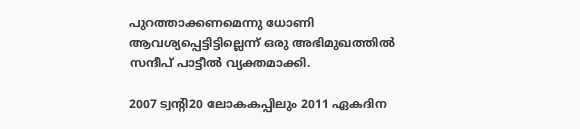പുറത്താക്കണമെന്നു ധോണി ആവശ്യപ്പെട്ടിട്ടില്ലെന്ന് ഒരു അഭിമുഖത്തിൽ സന്ദീപ് പാട്ടീ‍ൽ വ്യക്തമാക്കി.

2007 ട്വന്‍റി20 ലോകകപ്പിലും 2011 ഏകദിന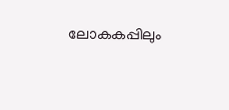ലോകകപ്പിലും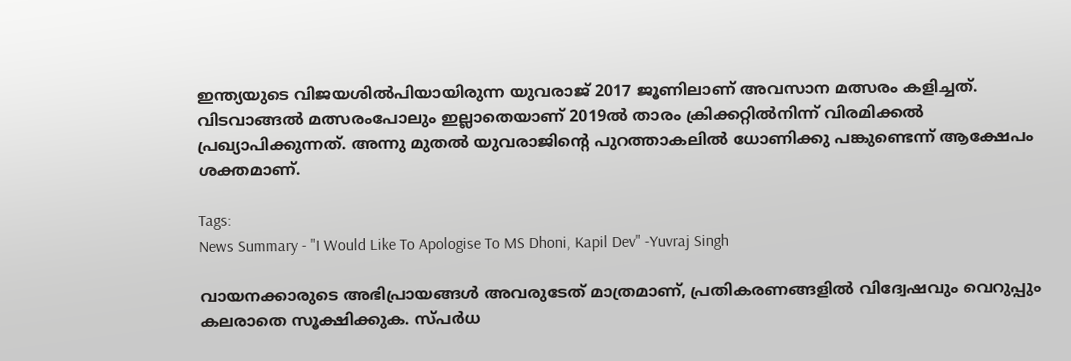ഇന്ത്യയുടെ വിജയശിൽപിയായിരുന്ന യുവരാജ് 2017 ജൂണിലാണ് അവസാന മത്സരം കളിച്ചത്. വിടവാങ്ങൽ മത്സരംപോലും ഇല്ലാതെയാണ് 2019ൽ താരം ക്രിക്കറ്റിൽനിന്ന് വിരമിക്കൽ പ്രഖ്യാപിക്കുന്നത്. അന്നു മുതൽ യുവരാജിന്റെ പുറത്താകലിൽ ധോണിക്കു പങ്കുണ്ടെന്ന് ആക്ഷേപം ശക്തമാണ്.

Tags:
News Summary - "I Would Like To Apologise To MS Dhoni, Kapil Dev" -Yuvraj Singh

വായനക്കാരുടെ അഭിപ്രായങ്ങള്‍ അവരുടേത് മാത്രമാണ്, പ്രതികരണങ്ങളിൽ വിദ്വേഷവും വെറുപ്പും കലരാതെ സൂക്ഷിക്കുക. സ്പർധ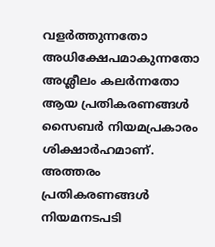വളർത്തുന്നതോ അധിക്ഷേപമാകുന്നതോ അശ്ലീലം കലർന്നതോ ആയ പ്രതികരണങ്ങൾ സൈബർ നിയമപ്രകാരം ശിക്ഷാർഹമാണ്. അത്തരം പ്രതികരണങ്ങൾ നിയമനടപടി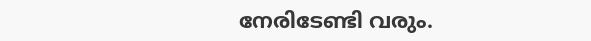നേരിടേണ്ടി വരും.